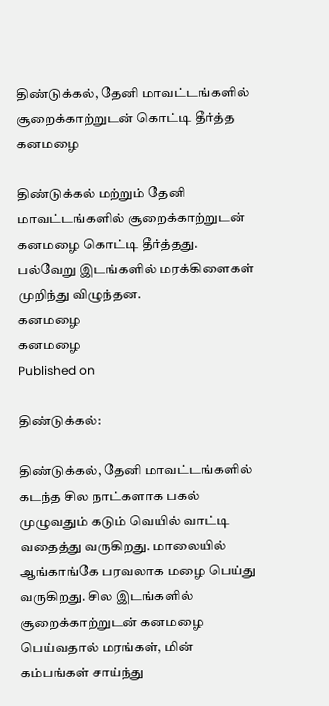திண்டுக்கல், தேனி மாவட்டங்களில் சூறைக்காற்றுடன் கொட்டி தீர்த்த கனமழை

திண்டுக்கல் மற்றும் தேனி மாவட்டங்களில் சூறைக்காற்றுடன் கனமழை கொட்டி தீர்த்தது. பல்வேறு இடங்களில் மரக்கிளைகள் முறிந்து விழுந்தன.
கனமழை
கனமழை
Published on

திண்டுக்கல்:

திண்டுக்கல், தேனி மாவட்டங்களில் கடந்த சில நாட்களாக பகல் முழுவதும் கடும் வெயில் வாட்டி வதைத்து வருகிறது. மாலையில் ஆங்காங்கே பரவலாக மழை பெய்து வருகிறது. சில இடங்களில் சூறைக்காற்றுடன் கனமழை பெய்வதால் மரங்கள், மின் கம்பங்கள் சாய்ந்து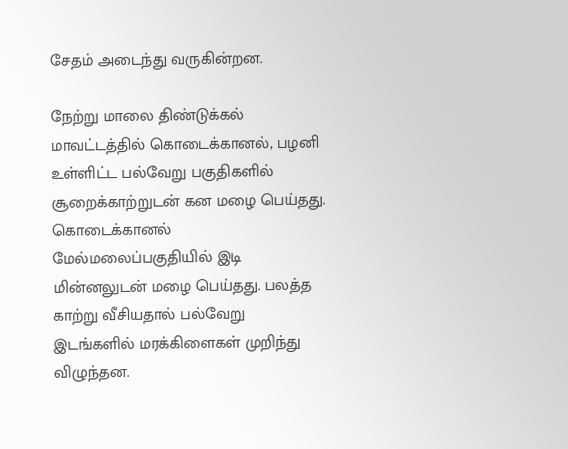சேதம் அடைந்து வருகின்றன.

நேற்று மாலை திண்டுக்கல் மாவட்டத்தில் கொடைக்கானல், பழனி உள்ளிட்ட பல்வேறு பகுதிகளில் சூறைக்காற்றுடன் கன மழை பெய்தது. கொடைக்கானல் மேல்மலைப்பகுதியில் இடி மின்னலுடன் மழை பெய்தது. பலத்த காற்று வீசியதால் பல்வேறு இடங்களில் மரக்கிளைகள் முறிந்து விழுந்தன.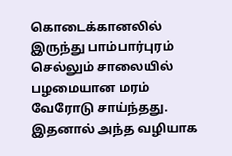கொடைக்கானலில் இருந்து பாம்பார்புரம் செல்லும் சாலையில் பழமையான மரம் வேரோடு சாய்ந்தது. இதனால் அந்த வழியாக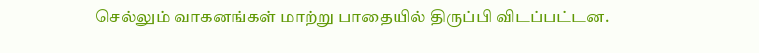செல்லும் வாகனங்கள் மாற்று பாதையில் திருப்பி விடப்பட்டன.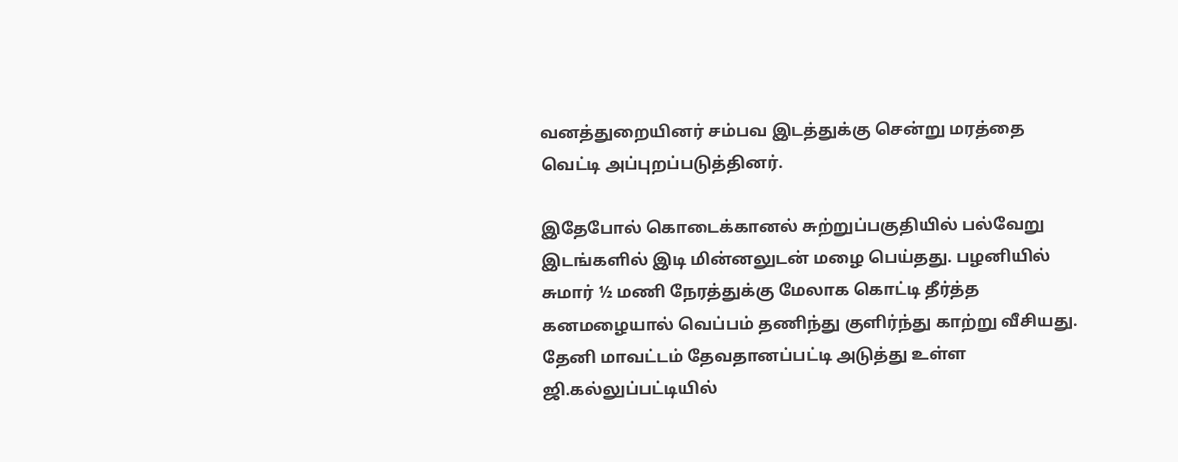வனத்துறையினர் சம்பவ இடத்துக்கு சென்று மரத்தை வெட்டி அப்புறப்படுத்தினர்.

இதேபோல் கொடைக்கானல் சுற்றுப்பகுதியில் பல்வேறு இடங்களில் இடி மின்னலுடன் மழை பெய்தது. பழனியில் சுமார் ½ மணி நேரத்துக்கு மேலாக கொட்டி தீர்த்த கனமழையால் வெப்பம் தணிந்து குளிர்ந்து காற்று வீசியது. தேனி மாவட்டம் தேவதானப்பட்டி அடுத்து உள்ள ஜி.கல்லுப்பட்டியில்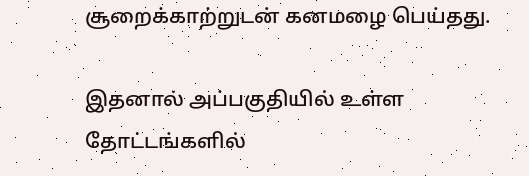சூறைக்காற்றுடன் கனமழை பெய்தது.

இதனால் அப்பகுதியில் உள்ள தோட்டங்களில்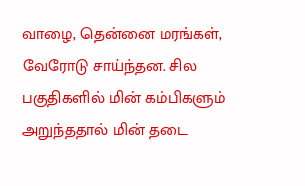வாழை, தென்னை மரங்கள், வேரோடு சாய்ந்தன. சில பகுதிகளில் மின் கம்பிகளும் அறுந்ததால் மின் தடை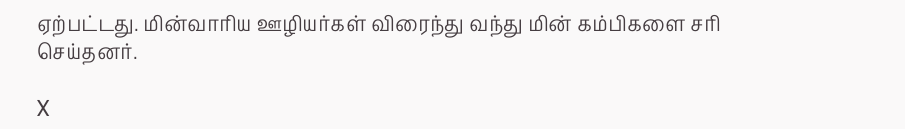ஏற்பட்டது. மின்வாரிய ஊழியர்கள் விரைந்து வந்து மின் கம்பிகளை சரி செய்தனர்.

X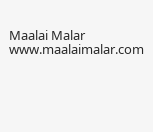Maalai Malar
www.maalaimalar.com